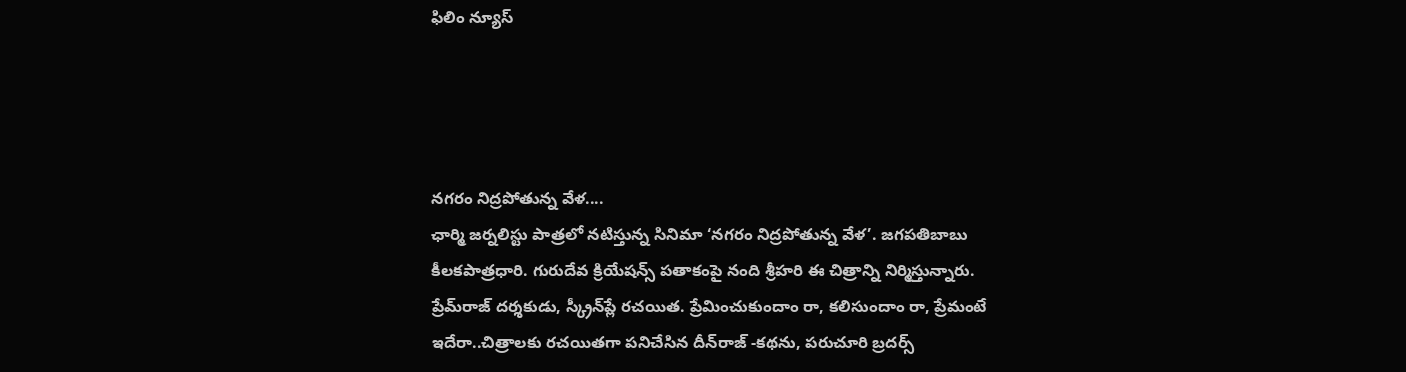ఫిలిం న్యూస్




నగరం నిద్రపోతున్న వేళ....
ఛార్మి జర్నలిస్టు పాత్రలో నటిస్తున్న సినిమా ‘నగరం నిద్రపోతున్న వేళ’. జగపతిబాబు కీలకపాత్రధారి. గురుదేవ క్రియేషన్స్‌ పతాకంపై నంది శ్రీహరి ఈ చిత్రాన్ని నిర్మిస్తున్నారు. ప్రేమ్‌రాజ్‌ దర్శకుడు, స్క్రీన్‌ప్లే రచయిత. ప్రేమించుకుందాం రా, కలిసుందాం రా, ప్రేమంటే ఇదేరా..చిత్రాలకు రచయితగా పనిచేసిన దీన్‌రాజ్‌ -కథను, పరుచూరి బ్రదర్స్‌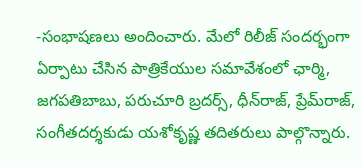-సంభాషణలు అందించారు. మేలో రిలీజ్‌ సందర్భంగా ఏర్పాటు చేసిన పాత్రికేయుల సమావేశంలో ఛార్మి, జగపతిబాబు, పరుచూరి బ్రదర్స్‌, ధీన్‌రాజ్‌, ప్రేమ్‌రాజ్‌, సంగీతదర్శకుడు యశోకృష్ణ తదితరులు పాల్గొన్నారు.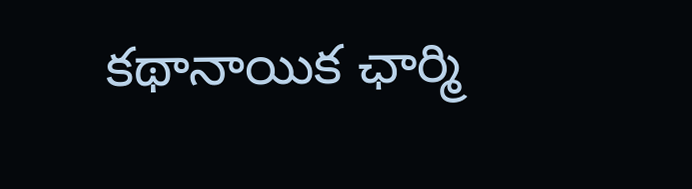కథానాయిక ఛార్మి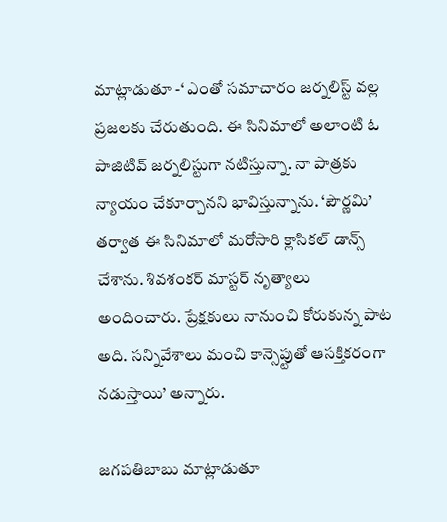మాట్లాడుతూ -‘ ఎంతో సమాచారం జర్నలిస్ట్‌ వల్ల ప్రజలకు చేరుతుంది. ఈ సినిమాలో అలాంటి ఓ పాజిటివ్‌ జర్నలిస్టుగా నటిస్తున్నా. నా పాత్రకు న్యాయం చేకూర్చానని భావిస్తున్నాను. ‘పౌర్ణమి’ తర్వాత ఈ సినిమాలో మరోసారి క్లాసికల్‌ డాన్స్‌ చేశాను. శివశంకర్‌ మాస్టర్‌ నృత్యాలు అందించారు. ప్రేక్షకులు నానుంచి కోరుకున్న పాట అది. సన్నివేశాలు మంచి కాన్సెప్టుతో ఆసక్తికరంగా నడుస్తాయి’ అన్నారు.

జగపతిబాబు మాట్లాడుతూ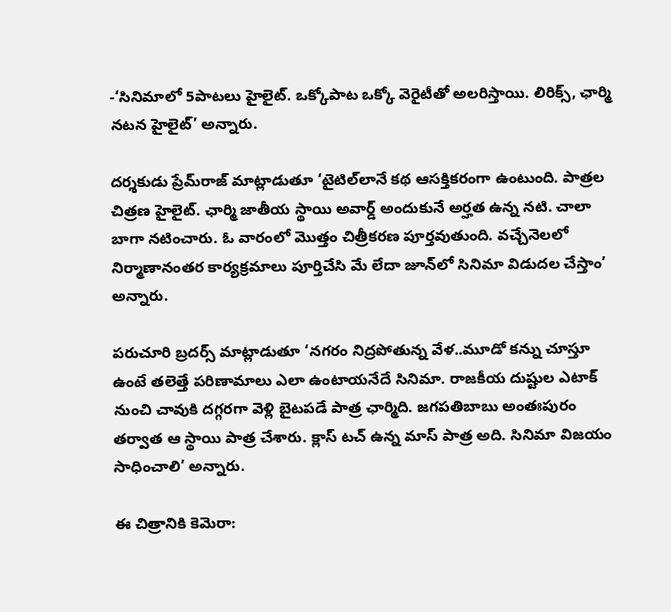-‘సినిమాలో 5పాటలు హైలైట్‌. ఒక్కోపాట ఒక్కో వెరైటీతో అలరిస్తాయి. లిరిక్స్‌, ఛార్మి నటన హైలైట్‌’ అన్నారు.

దర్శకుడు ప్రేమ్‌రాజ్‌ మాట్లాడుతూ ‘టైటిల్‌లానే కథ ఆసక్తికరంగా ఉంటుంది. పాత్రల చిత్రణ హైలైట్‌. ఛార్మి జాతీయ స్థాయి అవార్డ్‌ అందుకునే అర్హత ఉన్న నటి. చాలా బాగా నటించారు. ఓ వారంలో మొత్తం చిత్రీకరణ పూర్తవుతుంది. వచ్చేనెలలో నిర్మాణానంతర కార్యక్రమాలు పూర్తిచేసి మే లేదా జూన్‌లో సినిమా విడుదల చేస్తాం’ అన్నారు.

పరుచూరి బ్రదర్స్‌ మాట్లాడుతూ ‘నగరం నిద్రపోతున్న వేళ..మూడో కన్ను చూస్తూ ఉంటే తలెత్తే పరిణామాలు ఎలా ఉంటాయనేదే సినిమా. రాజకీయ దుష్టుల ఎటాక్‌ నుంచి చావుకి దగ్గరగా వెళ్లి బైటపడే పాత్ర ఛార్మిది. జగపతిబాబు అంతఃపురం తర్వాత ఆ స్థాయి పాత్ర చేశారు. క్లాస్‌ టచ్‌ ఉన్న మాస్‌ పాత్ర అది. సినిమా విజయం సాధించాలి’ అన్నారు.

ఈ చిత్రానికి కెమెరా: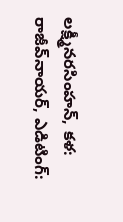లక్ష్మీనరసింహన్‌, కళ: రాజీవ్‌నాయర్‌, ఎడిటింగ్‌: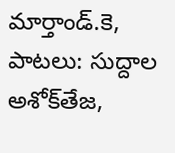మార్తాండ్‌.కె, పాటలు: సుద్దాల అశోక్‌తేజ,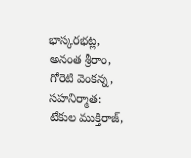భాస్కరభట్ల, అనంత శ్రీరాం, గోరెటి వెంకన్న, సహనిర్మాత: టేకుల ముక్తిరాజ్‌,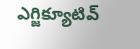ఎగ్జిక్యూటివ్‌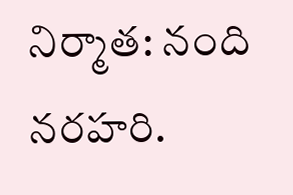నిర్మాత: నంది నరహరి.